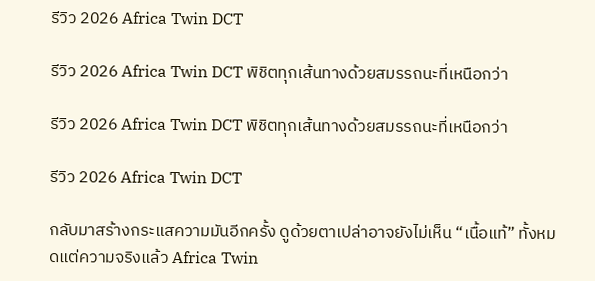รีวิว 2026 Africa Twin DCT

รีวิว 2026 Africa Twin DCT พิชิตทุกเส้นทางด้วยสมรรถนะที่เหนือกว่า

รีวิว 2026 Africa Twin DCT พิชิตทุกเส้นทางด้วยสมรรถนะที่เหนือกว่า

รีวิว 2026 Africa Twin DCT

กลับมาสร้างกระแสความมันอีกครั้ง ดูด้วยตาเปล่าอาจยังไม่เห็น “เนื้อแท้” ทั้งหมดแต่ความจริงแล้ว Africa Twin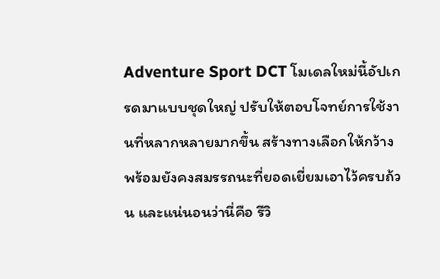Adventure Sport DCT โมเดลใหม่นี้อัปเกรดมาแบบชุดใหญ่ ปรับให้ตอบโจทย์การใช้งานที่หลากหลายมากขึ้น สร้างทางเลือกให้กว้าง พร้อมยังคงสมรรถนะที่ยอดเยี่ยมเอาไว้ครบถ้วน และแน่นอนว่านี่คือ รีวิ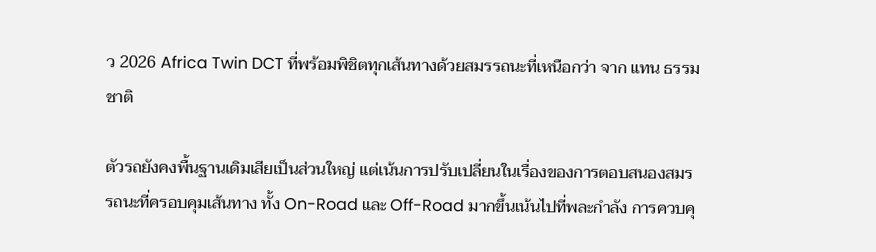ว 2026 Africa Twin DCT ที่พร้อมพิชิตทุกเส้นทางด้วยสมรรถนะที่เหนือกว่า จาก แทน ธรรมชาติ

ตัวรถยังคงพื้นฐานเดิมเสียเป็นส่วนใหญ่ แต่เน้นการปรับเปลี่ยนในเรื่องของการตอบสนองสมรรถนะที่ครอบคุมเส้นทาง ทั้ง On-Road และ Off-Road มากขึ้นเน้นไปที่พละกำลัง การควบคุ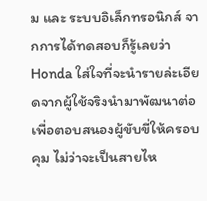ม และ ระบบอิเล็กทรอนิกส์ จากการได้ทดสอบก็รู้เลยว่า Honda ใส่ใจที่จะนำรายล่ะเอียดจากผู้ใช้จริงนำมาพัฒนาต่อเพื่อตอบสนองผู้ขับขี่ให้ครอบคุม ไม่ว่าจะเป็นสายไห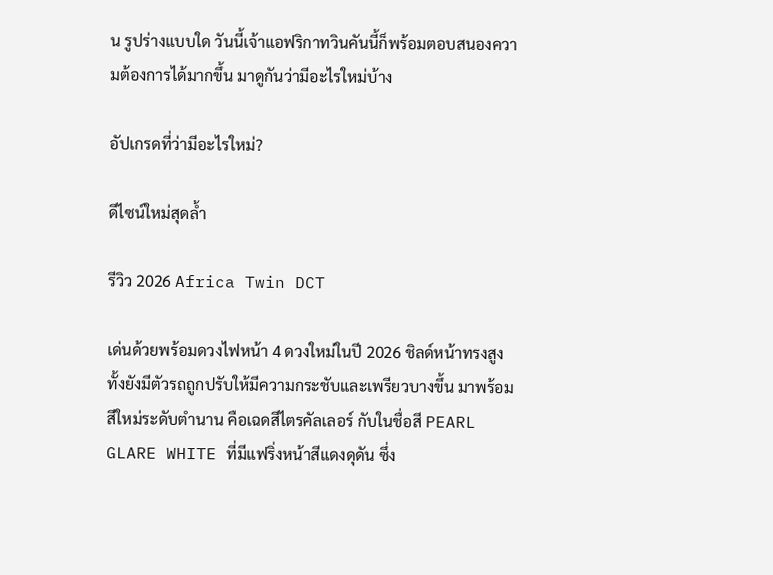น รูปร่างแบบใด วันนี้เจ้าแอฟริกาทวินคันนี้ก็พร้อมตอบสนองความต้องการได้มากขึ้น มาดูกันว่ามีอะไรใหม่บ้าง

อัปเกรดที่ว่ามีอะไรใหม่?

ดีไซน์ใหม่สุดล้ำ

รีวิว 2026 Africa Twin DCT

เด่นด้วยพร้อมดวงไฟหน้า 4 ดวงใหม่ในปี 2026 ชิลด์หน้าทรงสูง ทั้งยังมีตัวรถถูกปรับให้มีความกระชับและเพรียวบางขึ้น มาพร้อมสีใหม่ระดับตำนาน คือเฉดสีไตรคัลเลอร์ กับในชื่อสี PEARL GLARE WHITE ที่มีแฟริ่งหน้าสีแดงดุดัน ซึ่ง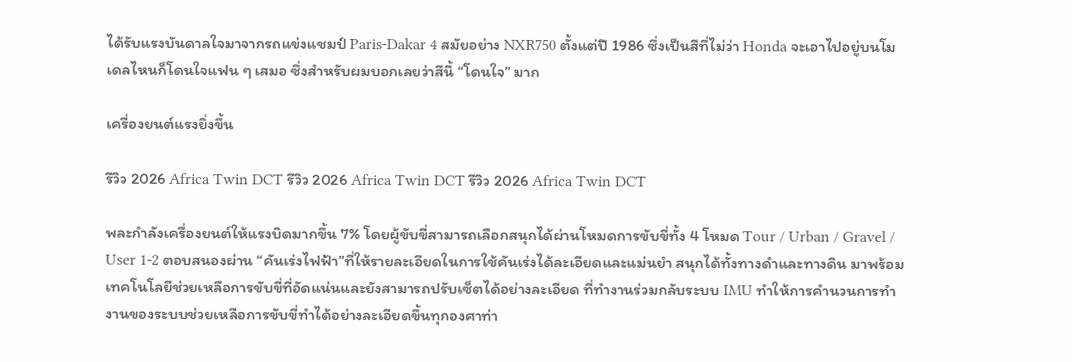ได้รับแรงบันดาลใจมาจากรถแข่งแชมป์ Paris-Dakar 4 สมัยอย่าง NXR750 ตั้งแต่ปี 1986 ซึ่งเป็นสีที่ไม่ว่า Honda จะเอาไปอยู่บนโมเดลไหนก็โดนใจแฟน ๆ เสมอ ซึ่งสำหรับผมบอกเลยว่าสีนี้ “โดนใจ” มาก

เครื่องยนต์แรงยิ่งขึ้น

รีวิว 2026 Africa Twin DCT รีวิว 2026 Africa Twin DCT รีวิว 2026 Africa Twin DCT

พละกำลังเครื่องยนต์ให้แรงบิดมากขึ้น 7% โดยผู้ขับขี่สามารถเลือกสนุกได้ผ่านโหมดการขับขี่ทั้ง 4 โหมด Tour / Urban / Gravel / User 1-2 ตอบสนองผ่าน “คันเร่งไฟฟ้า”ที่ให้รายละเอียดในการใช้คันเร่งได้ละเอียดและแม่นยำ สนุกได้ทั้งทางดำและทางดิน มาพร้อมเทคโนโลยีช่วยเหลือการขับขี่ที่อัดแน่นและยังสามารถปรับเซ็ตได้อย่างละเอียด ที่ทำงานร่วมกลับระบบ IMU ทำให้การคำนวนการทำงานของระบบช่วยเหลือการขับขี่ทำได้อย่างละเอียดขึ้นทุกองศาท่า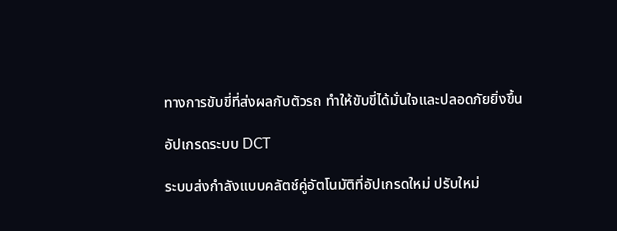ทางการขับขี่ที่ส่งผลกับตัวรถ ทำให้ขับขี่ได้มั่นใจและปลอดภัยยิ่งขึ้น

อัปเกรดระบบ DCT

ระบบส่งกำลังแบบคลัตช์คู่อัตโนมัติที่อัปเกรดใหม่ ปรับใหม่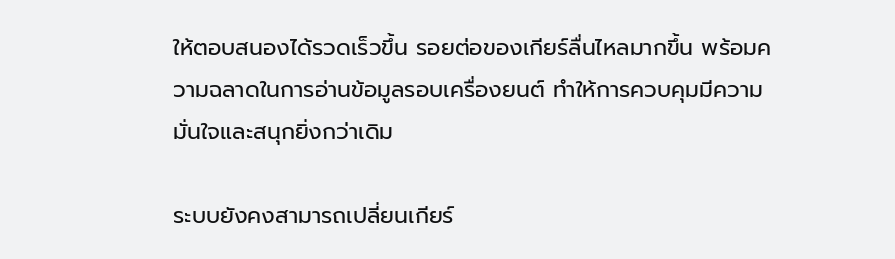ให้ตอบสนองได้รวดเร็วขึ้น รอยต่อของเกียร์ลื่นไหลมากขึ้น พร้อมความฉลาดในการอ่านข้อมูลรอบเครื่องยนต์ ทำให้การควบคุมมีความมั่นใจและสนุกยิ่งกว่าเดิม

ระบบยังคงสามารถเปลี่ยนเกียร์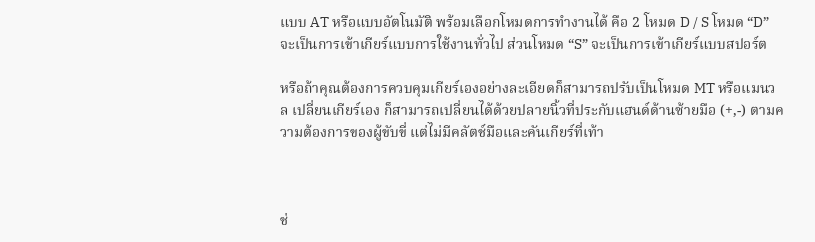แบบ AT หรือแบบอัตโนมัติ พร้อมเลือกโหมดการทำงานได้ คือ 2 โหมด D / S โหมด “D” จะเป็นการเข้าเกียร์แบบการใช้งานทั่วไป ส่วนโหมด “S” จะเป็นการเข้าเกียร์แบบสปอร์ต

หรือถ้าคุณต้องการควบคุมเกียร์เองอย่างละเอียดก็สามารถปรับเป็นโหมด MT หรือแมนวล เปลี่ยนเกียร์เอง ก็สามารถเปลี่ยนได้ด้วยปลายนิ้วที่ประกับแฮนด์ด้านซ้ายมือ (+,-) ตามความต้องการของผู้ขับขี่ แต่ไม่มีคลัตช์มือและคันเกียร์ที่เท้า



ช่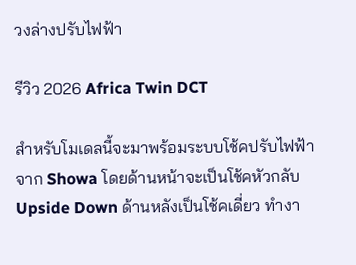วงล่างปรับไฟฟ้า

รีวิว 2026 Africa Twin DCT

สำหรับโมเดลนี้จะมาพร้อมระบบโช้คปรับไฟฟ้าจาก Showa โดยด้านหน้าจะเป็นโช้คหัวกลับ Upside Down ด้านหลังเป็นโช้คเดี่ยว ทำงา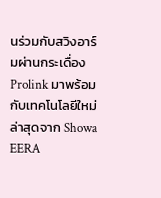นร่วมกับสวิงอาร์มผ่านกระเดื่อง Prolink มาพร้อมกับเทคโนโลยีใหม่ล่าสุดจาก Showa EERA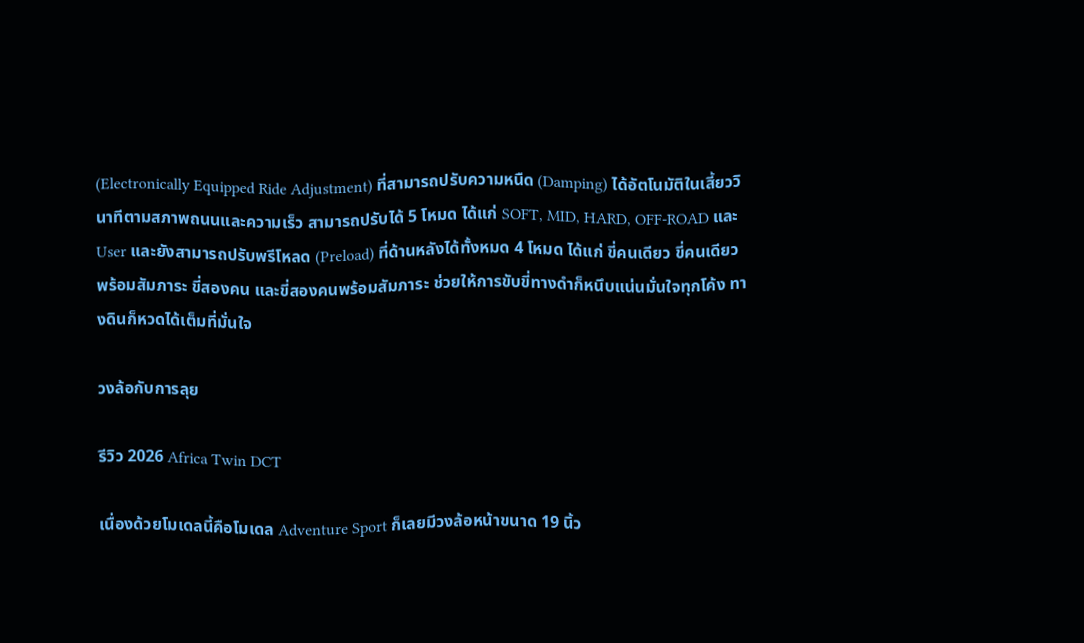(Electronically Equipped Ride Adjustment) ที่สามารถปรับความหนืด (Damping) ได้อัตโนมัติในเสี้ยววินาทีตามสภาพถนนและความเร็ว สามารถปรับได้ 5 โหมด ได้แก่ SOFT, MID, HARD, OFF-ROAD และ User และยังสามารถปรับพรีโหลด (Preload) ที่ด้านหลังได้ทั้งหมด 4 โหมด ได้แก่ ขี่คนเดียว ขี่คนเดียวพร้อมสัมภาระ ขี่สองคน และขี่สองคนพร้อมสัมภาระ ช่วยให้การขับขี่ทางดำก็หนึบแน่นมั่นใจทุกโค้ง ทางดินก็หวดได้เต็มที่มั่นใจ

วงล้อกับการลุย

รีวิว 2026 Africa Twin DCT

เนื่องด้วยโมเดลนี้คือโมเดล Adventure Sport ก็เลยมีวงล้อหน้าขนาด 19 นิ้ว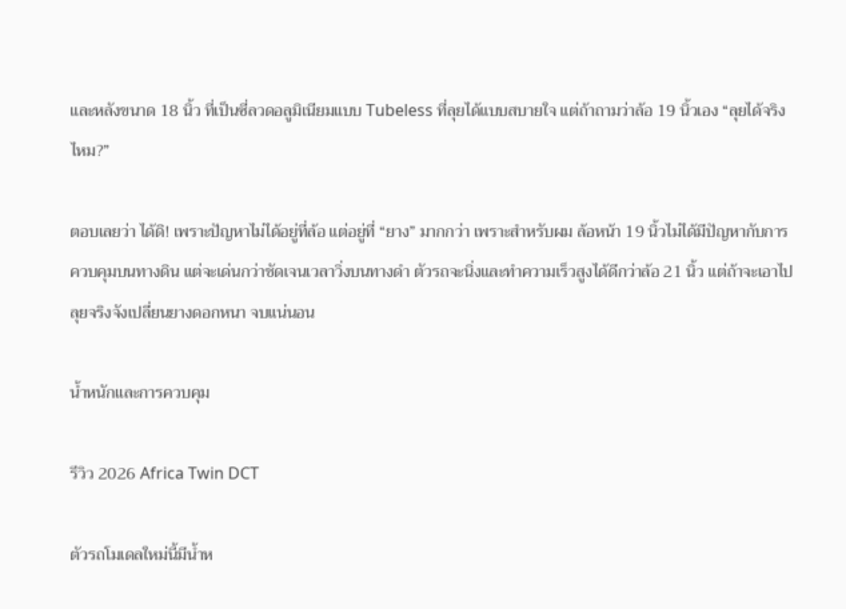และหลังขนาด 18 นิ้ว ที่เป็นซี่ลวดอลูมิเนียมแบบ Tubeless ที่ลุยได้แบบสบายใจ แต่ถ้าถามว่าล้อ 19 นิ้วเอง “ลุยได้จริงไหม?”

ตอบเลยว่า ได้ดิ! เพราะปัญหาไม่ได้อยู่ที่ล้อ แต่อยู่ที่ “ยาง” มากกว่า เพราะสำหรับผม ล้อหน้า 19 นิ้วไม่ได้มีปัญหากับการควบคุมบนทางดิน แต่จะเด่นกว่าชัดเจนเวลาวิ่งบนทางดำ ตัวรถจะนิ่งและทำความเร็วสูงได้ดีกว่าล้อ 21 นิ้ว แต่ถ้าจะเอาไปลุยจริงจังเปลี่ยนยางดอกหนา จบแน่นอน

น้ำหนักและการควบคุม

รีวิว 2026 Africa Twin DCT

ตัวรถโมเดลใหม่นี้มีน้ำห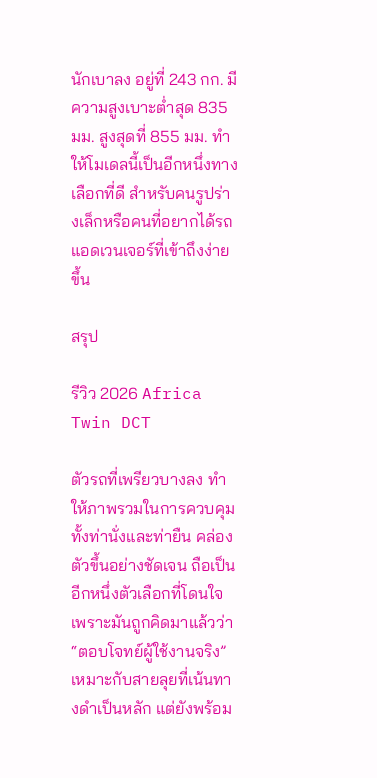นักเบาลง อยู่ที่ 243 กก. มีความสูงเบาะต่ำสุด 835 มม. สูงสุดที่ 855 มม. ทำให้โมเดลนี้เป็นอีกหนึ่งทางเลือกที่ดี สำหรับคนรูปร่างเล็กหรือคนที่อยากได้รถแอดเวนเจอร์ที่เข้าถึงง่ายขึ้น

สรุป

รีวิว 2026 Africa Twin DCT

ตัวรถที่เพรียวบางลง ทำให้ภาพรวมในการควบคุม ทั้งท่านั่งและท่ายืน คล่องตัวขึ้นอย่างชัดเจน ถือเป็นอีกหนึ่งตัวเลือกที่โดนใจ เพราะมันถูกคิดมาแล้วว่า “ตอบโจทย์ผู้ใช้งานจริง” เหมาะกับสายลุยที่เน้นทางดำเป็นหลัก แต่ยังพร้อม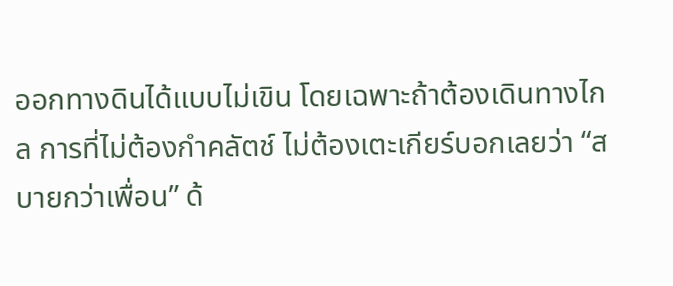ออกทางดินได้แบบไม่เขิน โดยเฉพาะถ้าต้องเดินทางไกล การที่ไม่ต้องกำคลัตช์ ไม่ต้องเตะเกียร์บอกเลยว่า “สบายกว่าเพื่อน” ด้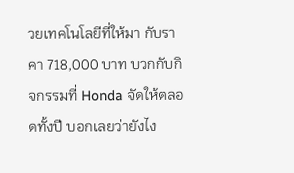วยเทคโนโลยีที่ให้มา กับราคา 718,000 บาท บวกกับกิจกรรมที่ Honda จัดให้ตลอดทั้งปี บอกเลยว่ายังไง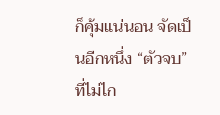ก็คุ้มแน่นอน จัดเป็นอีกหนึ่ง “ตัวจบ” ที่ไม่ไก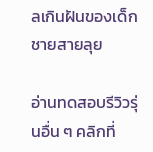ลเกินฝันของเด็กชายสายลุย

อ่านทดสอบรีวิวรุ่นอื่น ๆ คลิกที่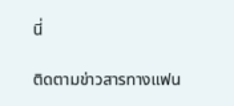นี่

ติดตามข่าวสารทางแฟน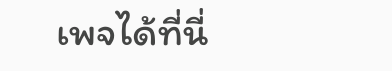เพจได้ที่นี่